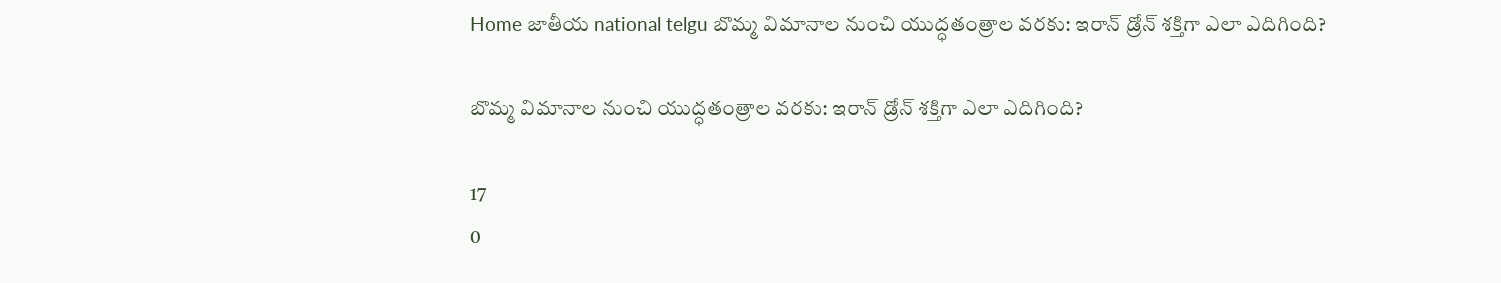Home జాతీయ national telgu బొమ్మ విమానాల నుంచి యుద్ధతంత్రాల వరకు: ఇరాన్ డ్రోన్ శక్తిగా ఎలా ఎదిగింది?

బొమ్మ విమానాల నుంచి యుద్ధతంత్రాల వరకు: ఇరాన్ డ్రోన్ శక్తిగా ఎలా ఎదిగింది?

17
0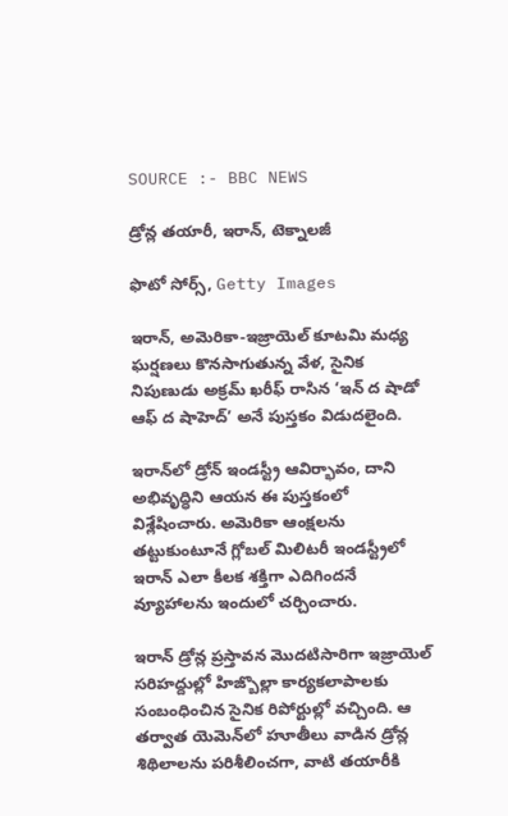SOURCE :- BBC NEWS

డ్రోన్ల తయారీ, ఇరాన్, టెక్నాలజీ

ఫొటో సోర్స్, Getty Images

ఇరాన్, అమెరికా-ఇజ్రాయెల్ కూటమి మధ్య ఘర్షణలు కొనసాగుతున్న వేళ, సైనిక నిపుణుడు అక్రమ్ ఖరీఫ్ రాసిన ‘ఇన్ ద షాడో ఆఫ్ ద షాహెద్’ అనే పుస్తకం విడుదలైంది.

ఇరాన్‌లో డ్రోన్ ఇండస్ట్రీ ఆవిర్భావం, దాని అభివృద్ధిని ఆయన ఈ పుస్తకంలో విశ్లేషించారు. అమెరికా ఆంక్షలను తట్టుకుంటూనే గ్లోబల్ మిలిటరీ ఇండస్ట్రీలో ఇరాన్ ఎలా కీలక శక్తిగా ఎదిగిందనే వ్యూహాలను ఇందులో చర్చించారు.

ఇరాన్ డ్రోన్ల ప్రస్తావన మొదటిసారిగా ఇజ్రాయెల్ సరిహద్దుల్లో హిజ్బొల్లా కార్యకలాపాలకు సంబంధించిన సైనిక రిపోర్టుల్లో వచ్చింది. ఆ తర్వాత యెమెన్‌లో హూతీలు వాడిన డ్రోన్ల శిథిలాలను పరిశీలించగా, వాటి తయారీకి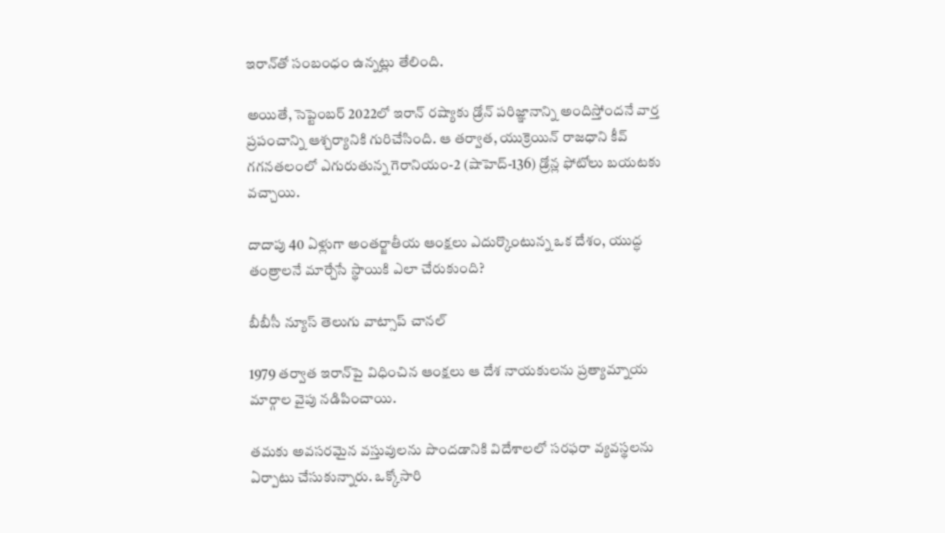ఇరాన్‌తో సంబంధం ఉన్నట్లు తేలింది.

అయితే, సెప్టెంబర్ 2022లో ఇరాన్ రష్యాకు డ్రోన్ పరిజ్ఞానాన్ని అందిస్తోందనే వార్త ప్రపంచాన్ని ఆశ్చర్యానికి గురిచేసింది. ఆ తర్వాత, యుక్రెయిన్ రాజధాని కీవ్ గగనతలంలో ఎగురుతున్న గెరానియం-2 (షాహెద్-136) డ్రోన్ల ఫోటోలు బయటకు వచ్చాయి.

దాదాపు 40 ఏళ్లుగా అంతర్జాతీయ ఆంక్షలు ఎదుర్కొంటున్న ఒక దేశం, యుద్ధ తంత్రాలనే మార్చేసే స్థాయికి ఎలా చేరుకుంది?

బీబీసీ న్యూస్ తెలుగు వాట్సాప్ చానల్

1979 తర్వాత ఇరాన్‌పై విధించిన ఆంక్షలు ఆ దేశ నాయకులను ప్రత్యామ్నాయ మార్గాల వైపు నడిపించాయి.

తమకు అవసరమైన వస్తువులను పొందడానికి విదేశాలలో సరఫరా వ్యవస్థలను ఏర్పాటు చేసుకున్నారు. ఒక్కోసారి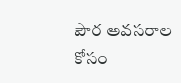పౌర అవసరాల కోసం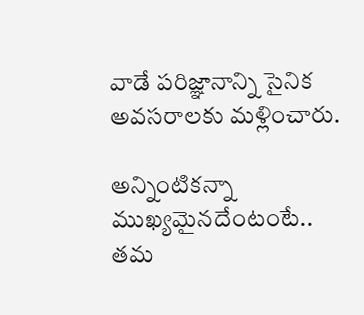వాడే పరిజ్ఞానాన్ని సైనిక అవసరాలకు మళ్లించారు.

అన్నింటికన్నా ముఖ్యమైనదేంటంటే.. తమ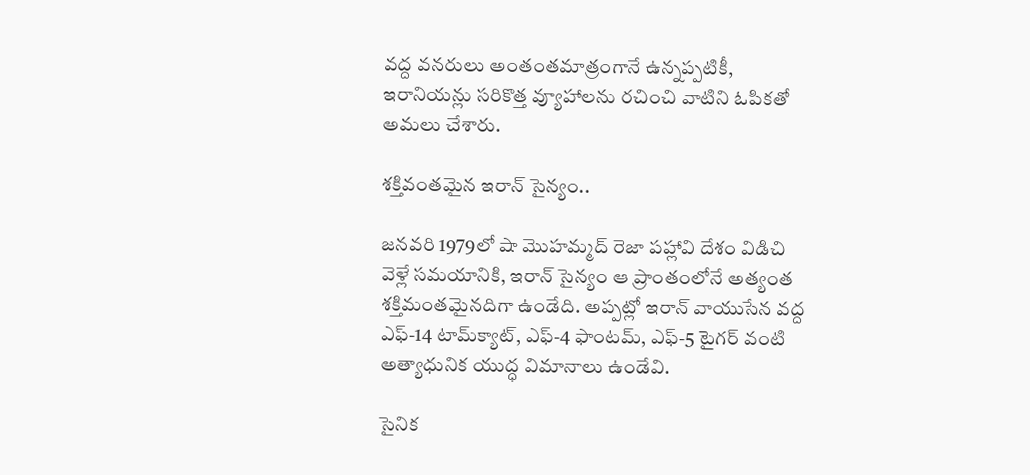వద్ద వనరులు అంతంతమాత్రంగానే ఉన్నప్పటికీ, ఇరానియన్లు సరికొత్త వ్యూహాలను రచించి వాటిని ఓపికతో అమలు చేశారు.

శక్తివంతమైన ఇరాన్ సైన్యం..

జనవరి 1979లో షా మొహమ్మద్ రెజా పహ్లావి దేశం విడిచి వెళ్లే సమయానికి, ఇరాన్ సైన్యం ఆ ప్రాంతంలోనే అత్యంత శక్తిమంతమైనదిగా ఉండేది. అప్పట్లో ఇరాన్ వాయుసేన వద్ద ఎఫ్-14 టామ్‌క్యాట్, ఎఫ్-4 ఫాంటమ్, ఎఫ్-5 టైగర్ వంటి అత్యాధునిక యుద్ధ విమానాలు ఉండేవి.

సైనిక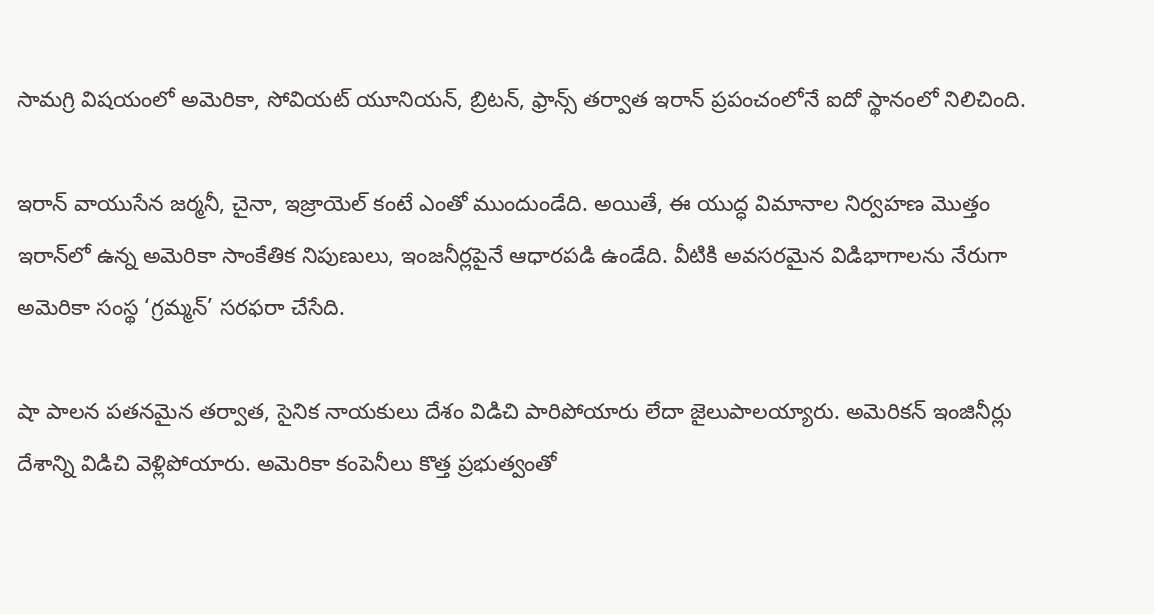సామగ్రి విషయంలో అమెరికా, సోవియట్ యూనియన్, బ్రిటన్, ఫ్రాన్స్ తర్వాత ఇరాన్ ప్రపంచంలోనే ఐదో స్థానంలో నిలిచింది.

ఇరాన్ వాయుసేన జర్మనీ, చైనా, ఇజ్రాయెల్ కంటే ఎంతో ముందుండేది. అయితే, ఈ యుద్ధ విమానాల నిర్వహణ మొత్తం ఇరాన్‌లో ఉన్న అమెరికా సాంకేతిక నిపుణులు, ఇంజనీర్లపైనే ఆధారపడి ఉండేది. వీటికి అవసరమైన విడిభాగాలను నేరుగా అమెరికా సంస్థ ‘గ్రమ్మన్’ సరఫరా చేసేది.

షా పాలన పతనమైన తర్వాత, సైనిక నాయకులు దేశం విడిచి పారిపోయారు లేదా జైలుపాలయ్యారు. అమెరికన్ ఇంజినీర్లు దేశాన్ని విడిచి వెళ్లిపోయారు. అమెరికా కంపెనీలు కొత్త ప్రభుత్వంతో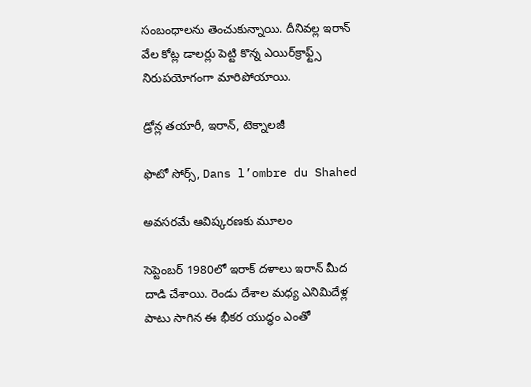సంబంధాలను తెంచుకున్నాయి. దీనివల్ల ఇరాన్ వేల కోట్ల డాలర్లు పెట్టి కొన్న ఎయిర్‌క్రాఫ్ట్స్ నిరుపయోగంగా మారిపోయాయి.

డ్రోన్ల తయారీ, ఇరాన్, టెక్నాలజీ

ఫొటో సోర్స్, Dans l’ombre du Shahed

అవసరమే ఆవిష్కరణకు మూలం

సెప్టెంబర్ 1980లో ఇరాక్ దళాలు ఇరాన్ మీద దాడి చేశాయి. రెండు దేశాల మధ్య ఎనిమిదేళ్ల పాటు సాగిన ఈ భీకర యుద్ధం ఎంతో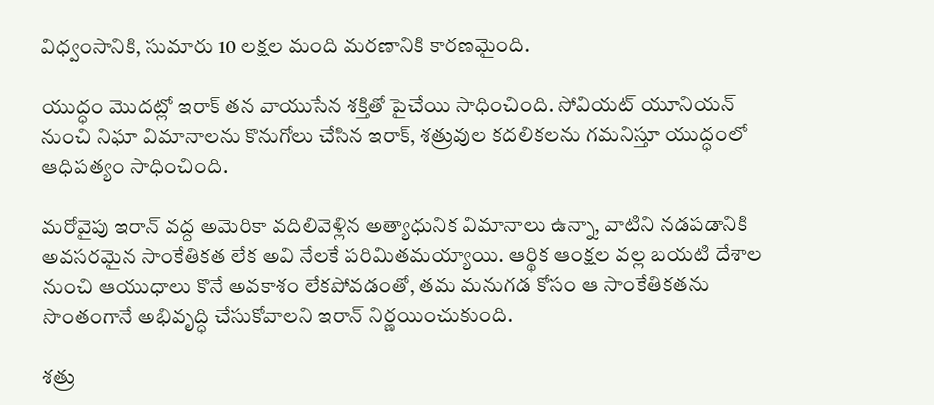విధ్వంసానికి, సుమారు 10 లక్షల మంది మరణానికి కారణమైంది.

యుద్ధం మొదట్లో ఇరాక్ తన వాయుసేన శక్తితో పైచేయి సాధించింది. సోవియట్ యూనియన్ నుంచి నిఘా విమానాలను కొనుగోలు చేసిన ఇరాక్, శత్రువుల కదలికలను గమనిస్తూ యుద్ధంలో ఆధిపత్యం సాధించింది.

మరోవైపు ఇరాన్ వద్ద అమెరికా వదిలివెళ్లిన అత్యాధునిక విమానాలు ఉన్నా, వాటిని నడపడానికి అవసరమైన సాంకేతికత లేక అవి నేలకే పరిమితమయ్యాయి. ఆర్థిక ఆంక్షల వల్ల బయటి దేశాల నుంచి ఆయుధాలు కొనే అవకాశం లేకపోవడంతో, తమ మనుగడ కోసం ఆ సాంకేతికతను సొంతంగానే అభివృద్ధి చేసుకోవాలని ఇరాన్ నిర్ణయించుకుంది.

శత్రు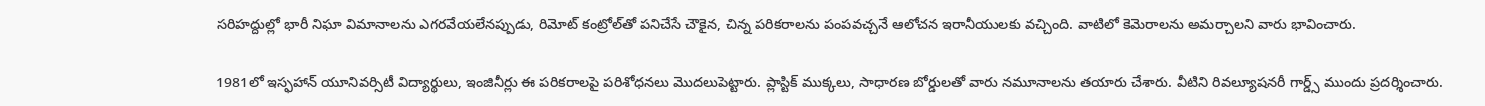సరిహద్దుల్లో భారీ నిఘా విమానాలను ఎగరవేయలేనప్పుడు, రిమోట్ కంట్రోల్‌తో పనిచేసే చౌకైన, చిన్న పరికరాలను పంపవచ్చనే ఆలోచన ఇరానీయులకు వచ్చింది. వాటిలో కెమెరాలను అమర్చాలని వారు భావించారు.

1981లో ఇస్ఫహాన్ యూనివర్సిటీ విద్యార్థులు, ఇంజినీర్లు ఈ పరికరాలపై పరిశోధనలు మొదలుపెట్టారు. ప్లాస్టిక్ ముక్కలు, సాధారణ బోర్డులతో వారు నమూనాలను తయారు చేశారు. వీటిని రివల్యూషనరీ గార్డ్స్ ముందు ప్రదర్శించారు.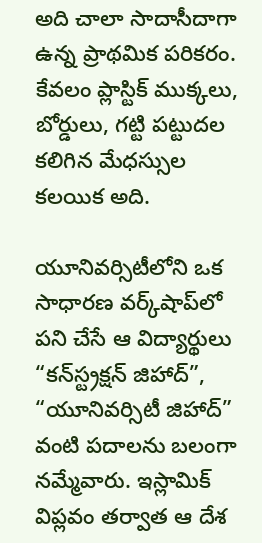అది చాలా సాదాసీదాగా ఉన్న ప్రాథమిక పరికరం. కేవలం ప్లాస్టిక్ ముక్కలు, బోర్డులు, గట్టి పట్టుదల కలిగిన మేధస్సుల కలయిక అది.

యూనివర్సిటీలోని ఒక సాధారణ వర్క్‌షాప్‌లో పని చేసే ఆ విద్యార్థులు “కన్‌స్ట్రక్షన్ జిహాద్”, “యూనివర్సిటీ జిహాద్” వంటి పదాలను బలంగా నమ్మేవారు. ఇస్లామిక్ విప్లవం తర్వాత ఆ దేశ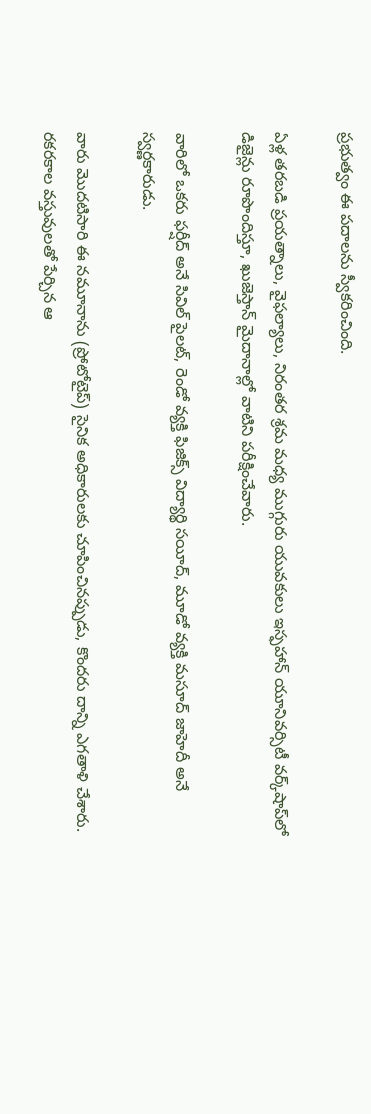ప్రభుత్వం ఈ పదాలను స్వీకరించింది.

ఏళ్ల తరబడి ప్రయత్నాలు, వైఫల్యాలు, నిరంతర శ్రమ మధ్య ముగ్గురు యువకులు ఇస్ఫహాన్ యూనివర్సిటీ వర్క్‌షాప్‌లో డిజైన్లు రూపొందిస్తూ, ఖుజెస్తాన్ మైదానాల్లో వాటిని పరీక్షించేవారు.

వారిలో ఒకరు ఫర్షీద్ అనే సివిల్ పైలట్, రెండో వ్యక్తి ఫిజిక్స్ విద్యార్థి సయీద్, మూడో వ్యక్తి మసూద్ జాహెదీ అనే స్వర్ణకారుడు.

వారు మొదటిసారి ఈ నమూనాను (ప్రోటోటైప్) సైనిక అధికారులకు చూపించినప్పుడు, కొందరు దాన్ని ఎగతాళి చేశారు. రకరకాల వస్తువులతో పేర్చిన ఆ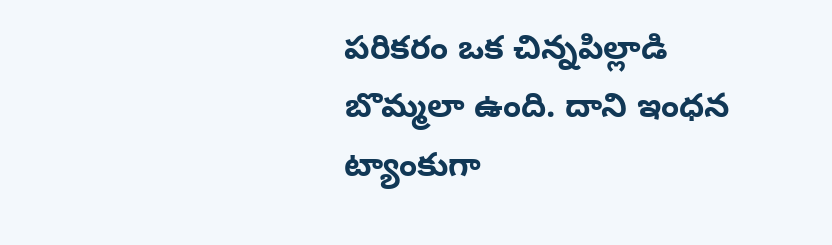పరికరం ఒక చిన్నపిల్లాడి బొమ్మలా ఉంది. దాని ఇంధన ట్యాంకుగా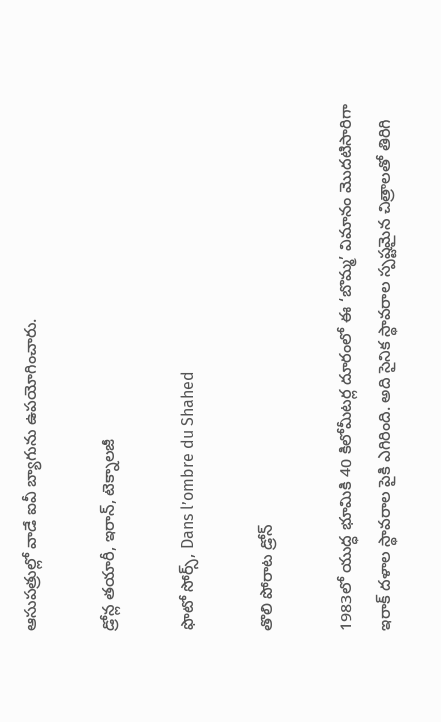ఆసుపత్రుల్లో వాడే ఐవీ బ్యాగును ఉపయోగించారు.

డ్రోన్ల తయారీ, ఇరాన్, టెక్నాలజీ

ఫొటో సోర్స్, Dans l’ombre du Shahed

తొలి పోరాట డ్రోన్

1983లో యుద్ధ భూమికి 40 కిలోమీటర్ల దూరంలో ఈ ‘బొమ్మ’ విమానం మొదటిసారిగా ఇరాక్ దళాల స్థావరాల పైకి ఎగిరింది. అది సైనిక స్థావరాల స్పష్టమైన చిత్రాలతో తిరిగి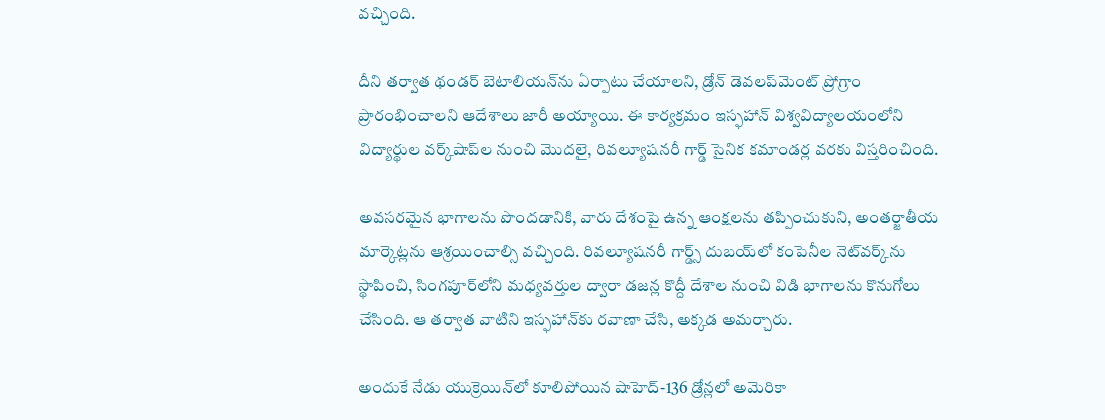వచ్చింది.

దీని తర్వాత థండర్ బెటాలియన్‌ను ఏర్పాటు చేయాలని, డ్రోన్ డెవలప్‌మెంట్ ప్రోగ్రాం ప్రారంభించాలని ఆదేశాలు జారీ అయ్యాయి. ఈ కార్యక్రమం ఇస్ఫహాన్ విశ్వవిద్యాలయంలోని విద్యార్థుల వర్క్‌షాప్‌ల నుంచి మొదలై, రివల్యూషనరీ గార్డ్ సైనిక కమాండర్ల వరకు విస్తరించింది.

అవసరమైన భాగాలను పొందడానికి, వారు దేశంపై ఉన్న ఆంక్షలను తప్పించుకుని, అంతర్జాతీయ మార్కెట్లను ఆశ్రయించాల్సి వచ్చింది. రివల్యూషనరీ గార్డ్స్ దుబయ్‌లో కంపెనీల నెట్‌వర్క్‌ను స్థాపించి, సింగపూర్‌లోని మధ్యవర్తుల ద్వారా డజన్ల కొద్దీ దేశాల నుంచి విడి భాగాలను కొనుగోలు చేసింది. ఆ తర్వాత వాటిని ఇస్ఫహాన్‌కు రవాణా చేసి, అక్కడ అమర్చారు.

అందుకే నేడు యుక్రెయిన్‌లో కూలిపోయిన షాహెద్-136 డ్రోన్లలో అమెరికా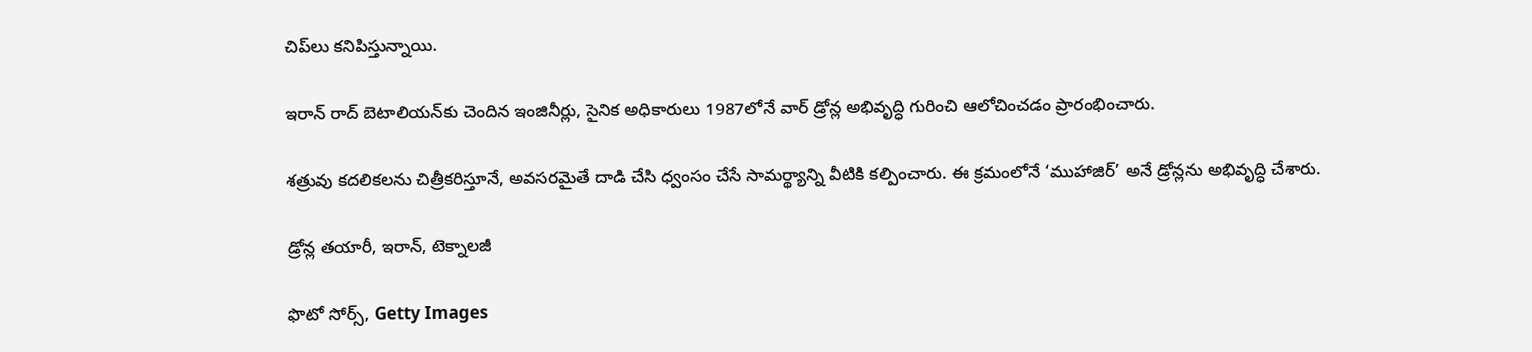చిప్‌లు కనిపిస్తున్నాయి.

ఇరాన్ రాద్ బెటాలియన్‌కు చెందిన ఇంజినీర్లు, సైనిక అధికారులు 1987లోనే వార్ డ్రోన్ల అభివృద్ధి గురించి ఆలోచించడం ప్రారంభించారు.

శత్రువు కదలికలను చిత్రీకరిస్తూనే, అవసరమైతే దాడి చేసి ధ్వంసం చేసే సామర్థ్యాన్ని వీటికి కల్పించారు. ఈ క్రమంలోనే ‘ముహాజిర్’ అనే డ్రోన్లను అభివృద్ధి చేశారు.

డ్రోన్ల తయారీ, ఇరాన్, టెక్నాలజీ

ఫొటో సోర్స్, Getty Images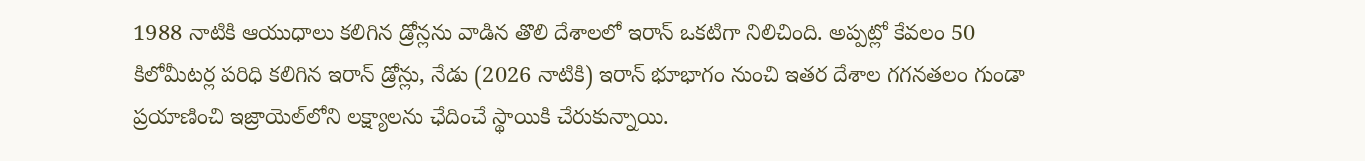1988 నాటికి ఆయుధాలు కలిగిన డ్రోన్లను వాడిన తొలి దేశాలలో ఇరాన్ ఒకటిగా నిలిచింది. అప్పట్లో కేవలం 50 కిలోమీటర్ల పరిధి కలిగిన ఇరాన్ డ్రోన్లు, నేడు (2026 నాటికి) ఇరాన్ భూభాగం నుంచి ఇతర దేశాల గగనతలం గుండా ప్రయాణించి ఇజ్రాయెల్‌లోని లక్ష్యాలను ఛేదించే స్థాయికి చేరుకున్నాయి.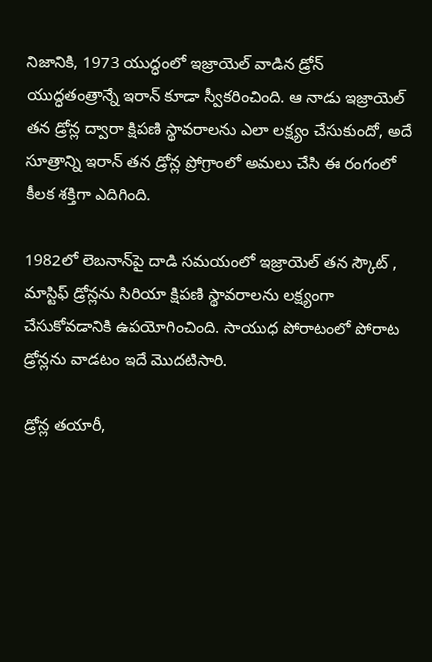నిజానికి, 1973 యుద్ధంలో ఇజ్రాయెల్ వాడిన డ్రోన్ యుద్ధతంత్రాన్నే ఇరాన్ కూడా స్వీకరించింది. ఆ నాడు ఇజ్రాయెల్ తన డ్రోన్ల ద్వారా క్షిపణి స్థావరాలను ఎలా లక్ష్యం చేసుకుందో, అదే సూత్రాన్ని ఇరాన్ తన డ్రోన్ల ప్రోగ్రాంలో అమలు చేసి ఈ రంగంలో కీలక శక్తిగా ఎదిగింది.

1982లో లెబనాన్‌పై దాడి సమయంలో ఇజ్రాయెల్ తన స్కౌట్ , మాస్టిఫ్ డ్రోన్లను సిరియా క్షిపణి స్థావరాలను లక్ష్యంగా చేసుకోవడానికి ఉపయోగించింది. సాయుధ పోరాటంలో పోరాట డ్రోన్లను వాడటం ఇదే మొదటిసారి.

డ్రోన్ల తయారీ,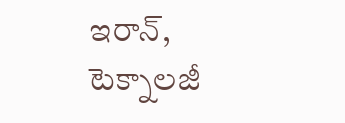ఇరాన్, టెక్నాలజీ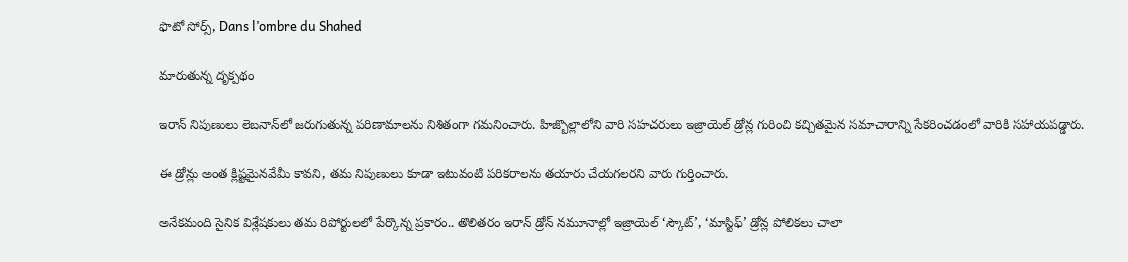ఫొటో సోర్స్, Dans l’ombre du Shahed

మారుతున్న దృక్పథం

ఇరాన్ నిపుణులు లెబనాన్‌లో జరుగుతున్న పరిణామాలను నిశితంగా గమనించారు. హిజ్బొల్లాలోని వారి సహచరులు ఇజ్రాయెల్ డ్రోన్ల గురించి కచ్చితమైన సమాచారాన్ని సేకరించడంలో వారికి సహాయపడ్డారు.

ఈ డ్రోన్లు అంత క్లిష్టమైనవేమీ కావని, తమ నిపుణులు కూడా ఇటువంటి పరికరాలను తయారు చేయగలరని వారు గుర్తించారు.

అనేకమంది సైనిక విశ్లేషకులు తమ రిపోర్టులలో పేర్కొన్న ప్రకారం.. తొలితరం ఇరాన్ డ్రోన్ నమూనాల్లో ఇజ్రాయెల్ ‘స్కౌట్’, ‘మాస్టిఫ్’ డ్రోన్ల పోలికలు చాలా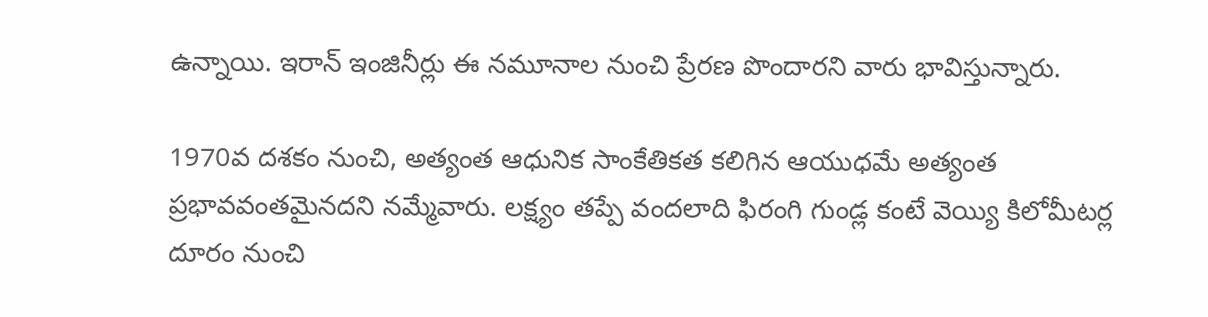ఉన్నాయి. ఇరాన్ ఇంజినీర్లు ఈ నమూనాల నుంచి ప్రేరణ పొందారని వారు భావిస్తున్నారు.

1970వ దశకం నుంచి, అత్యంత ఆధునిక సాంకేతికత కలిగిన ఆయుధమే అత్యంత ప్రభావవంతమైనదని నమ్మేవారు. లక్ష్యం తప్పే వందలాది ఫిరంగి గుండ్ల కంటే వెయ్యి కిలోమీటర్ల దూరం నుంచి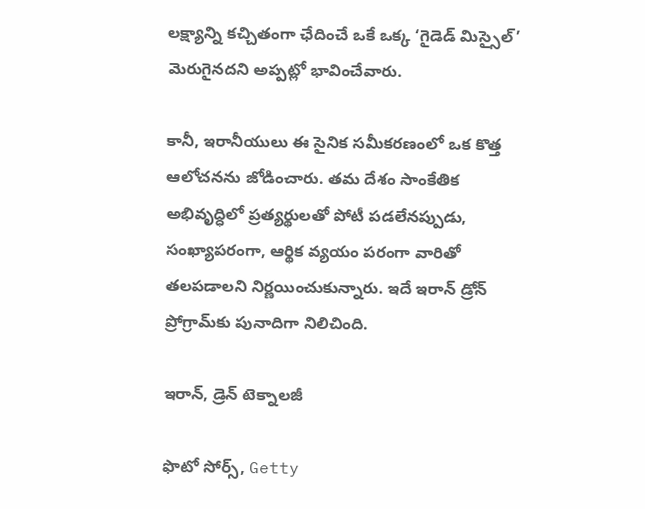లక్ష్యాన్ని కచ్చితంగా ఛేదించే ఒకే ఒక్క ‘గైడెడ్ మిస్సైల్’ మెరుగైనదని అప్పట్లో భావించేవారు.

కానీ, ఇరానీయులు ఈ సైనిక సమీకరణంలో ఒక కొత్త ఆలోచనను జోడించారు. తమ దేశం సాంకేతిక అభివృద్ధిలో ప్రత్యర్థులతో పోటీ పడలేనప్పుడు, సంఖ్యాపరంగా, ఆర్థిక వ్యయం పరంగా వారితో తలపడాలని నిర్ణయించుకున్నారు. ఇదే ఇరాన్ డ్రోన్ ప్రోగ్రామ్‌కు పునాదిగా నిలిచింది.

ఇరాన్, డ్రెన్ టెక్నాలజీ

ఫొటో సోర్స్, Getty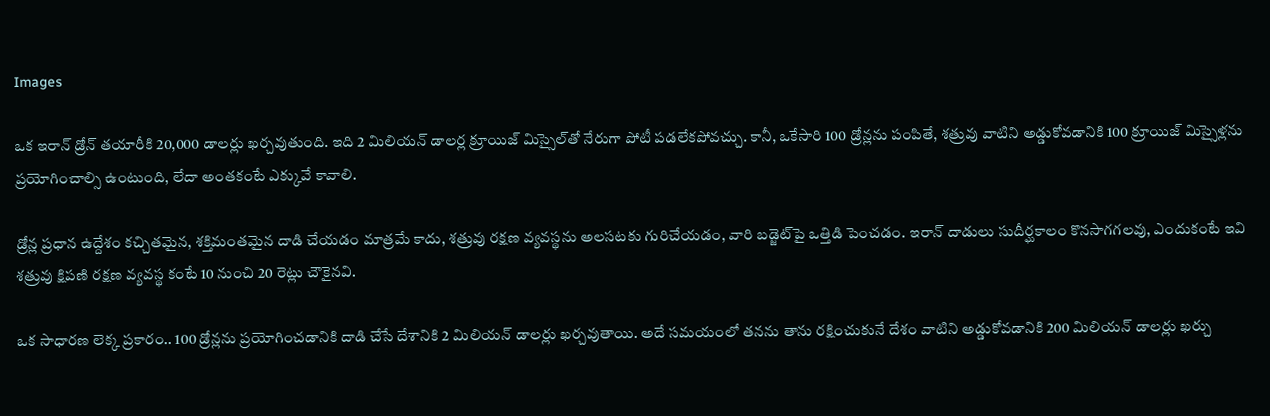Images

ఒక ఇరాన్ డ్రోన్ తయారీకి 20,000 డాలర్లు ఖర్చవుతుంది. ఇది 2 మిలియన్ డాలర్ల క్రూయిజ్ మిస్సైల్‌తో నేరుగా పోటీ పడలేకపోవచ్చు. కానీ, ఒకేసారి 100 డ్రోన్లను పంపితే, శత్రువు వాటిని అడ్డుకోవడానికి 100 క్రూయిజ్ మిస్సైళ్లను ప్రయోగించాల్సి ఉంటుంది, లేదా అంతకంటే ఎక్కువే కావాలి.

డ్రోన్ల ప్రధాన ఉద్దేశం కచ్చితమైన, శక్తిమంతమైన దాడి చేయడం మాత్రమే కాదు, శత్రువు రక్షణ వ్యవస్థను అలసటకు గురిచేయడం, వారి బడ్జెట్‌పై ఒత్తిడి పెంచడం. ఇరాన్ దాడులు సుదీర్ఘకాలం కొనసాగగలవు, ఎందుకంటే ఇవి శత్రువు క్షిపణి రక్షణ వ్యవస్థ కంటే 10 నుంచి 20 రెట్లు చౌకైనవి.

ఒక సాధారణ లెక్క ప్రకారం.. 100 డ్రోన్లను ప్రయోగించడానికి దాడి చేసే దేశానికి 2 మిలియన్ డాలర్లు ఖర్చవుతాయి. అదే సమయంలో తనను తాను రక్షించుకునే దేశం వాటిని అడ్డుకోవడానికి 200 మిలియన్ డాలర్లు ఖర్చు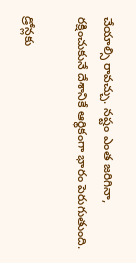చేయాల్సి రావచ్చు. నష్టం ఎంత జరిగినా, రక్షించుకునే దేశానికే ఆర్థికంగా భారం పెరుగుతుంది.

డ్రోన్లకు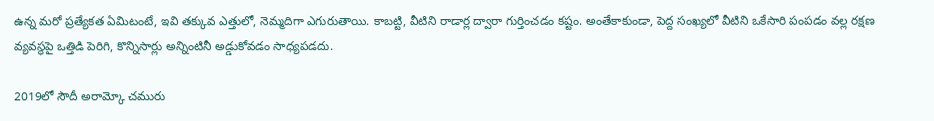ఉన్న మరో ప్రత్యేకత ఏమిటంటే, ఇవి తక్కువ ఎత్తులో, నెమ్మదిగా ఎగురుతాయి. కాబట్టి, వీటిని రాడార్ల ద్వారా గుర్తించడం కష్టం. అంతేకాకుండా, పెద్ద సంఖ్యలో వీటిని ఒకేసారి పంపడం వల్ల రక్షణ వ్యవస్థపై ఒత్తిడి పెరిగి, కొన్నిసార్లు అన్నింటినీ అడ్డుకోవడం సాధ్యపడదు.

2019లో సౌదీ అరామ్కో చమురు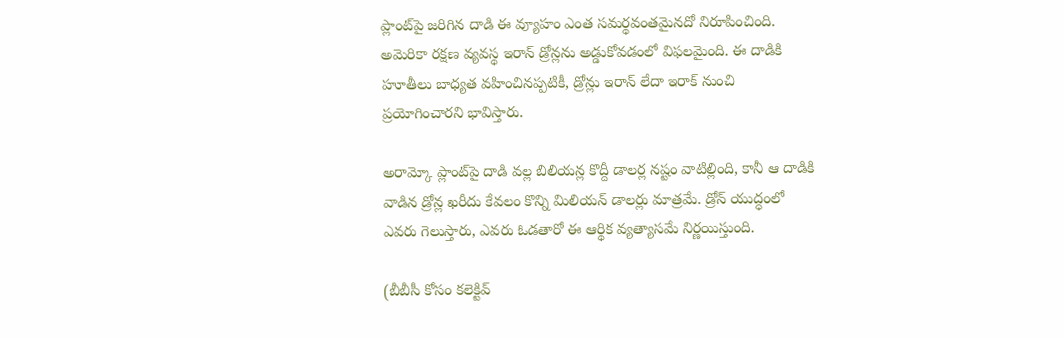ప్లాంట్‌పై జరిగిన దాడి ఈ వ్యూహం ఎంత సమర్థవంతమైనదో నిరూపించింది. అమెరికా రక్షణ వ్యవస్థ ఇరాన్ డ్రోన్లను అడ్డుకోవడంలో విఫలమైంది. ఈ దాడికి హూతీలు బాధ్యత వహించినప్పటికీ, డ్రోన్లు ఇరాన్ లేదా ఇరాక్ నుంచి ప్రయోగించారని భావిస్తారు.

అరామ్కో ప్లాంట్‌పై దాడి వల్ల బిలియన్ల కొద్దీ డాలర్ల నష్టం వాటిల్లింది, కానీ ఆ దాడికి వాడిన డ్రోన్ల ఖరీదు కేవలం కొన్ని మిలియన్ డాలర్లు మాత్రమే. డ్రోన్ యుద్ధంలో ఎవరు గెలుస్తారు, ఎవరు ఓడతారో ఈ ఆర్థిక వ్యత్యాసమే నిర్ణయిస్తుంది.

(బీబీసీ కోసం కలెక్టివ్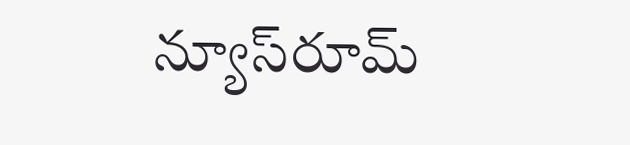న్యూస్‌రూమ్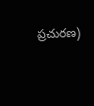ప్రచురణ)